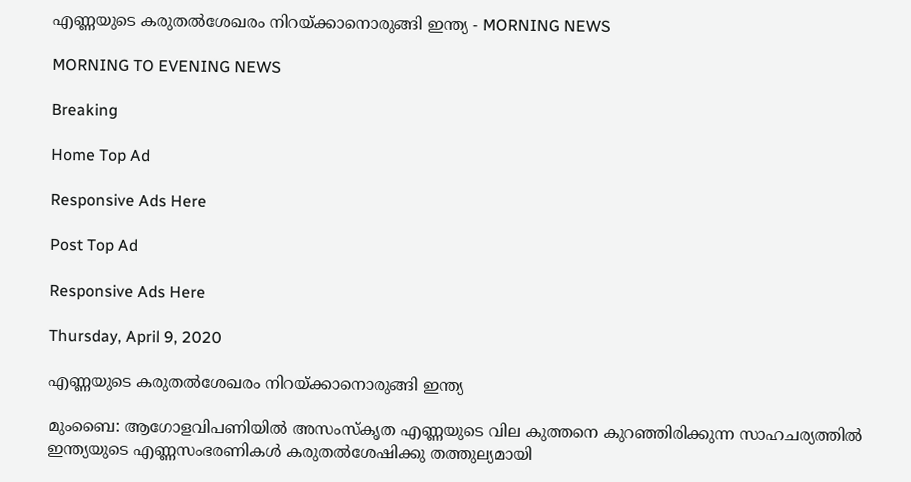എണ്ണയുടെ കരുതൽശേഖരം നിറയ്ക്കാനൊരുങ്ങി ഇന്ത്യ - MORNING NEWS

MORNING TO EVENING NEWS

Breaking

Home Top Ad

Responsive Ads Here

Post Top Ad

Responsive Ads Here

Thursday, April 9, 2020

എണ്ണയുടെ കരുതൽശേഖരം നിറയ്ക്കാനൊരുങ്ങി ഇന്ത്യ

മുംബൈ: ആഗോളവിപണിയിൽ അസംസ്കൃത എണ്ണയുടെ വില കുത്തനെ കുറഞ്ഞിരിക്കുന്ന സാഹചര്യത്തിൽ ഇന്ത്യയുടെ എണ്ണസംഭരണികൾ കരുതൽശേഷിക്കു തത്തുല്യമായി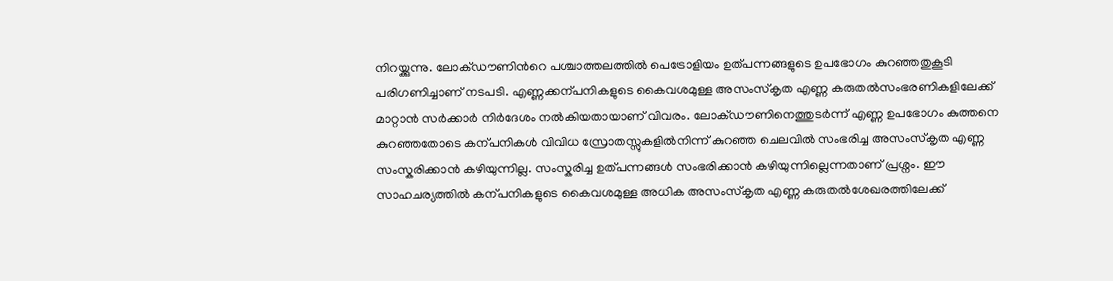നിറയ്ക്കുന്നു. ലോക്ഡൗണിൻറെ പശ്ചാത്തലത്തിൽ പെട്രോളിയം ഉത്പന്നങ്ങളുടെ ഉപഭോഗം കുറഞ്ഞതുകൂടി പരിഗണിച്ചാണ് നടപടി. എണ്ണക്കന്പനികളുടെ കൈവശമുള്ള അസംസ്കൃത എണ്ണ കരുതൽസംഭരണികളിലേക്ക് മാറ്റാൻ സർക്കാർ നിർദേശം നൽകിയതായാണ് വിവരം. ലോക്ഡൗണിനെത്തുടർന്ന് എണ്ണ ഉപഭോഗം കുത്തനെ കുറഞ്ഞതോടെ കന്പനികൾ വിവിധ സ്രോതസ്സുകളിൽനിന്ന് കുറഞ്ഞ ചെലവിൽ സംഭരിച്ച അസംസ്കൃത എണ്ണ സംസ്കരിക്കാൻ കഴിയുന്നില്ല. സംസ്കരിച്ച ഉത്പന്നങ്ങൾ സംഭരിക്കാൻ കഴിയുന്നില്ലെന്നതാണ് പ്രശ്നം. ഈ സാഹചര്യത്തിൽ കന്പനികളുടെ കൈവശമുള്ള അധിക അസംസ്കൃത എണ്ണ കരുതൽശേഖരത്തിലേക്ക്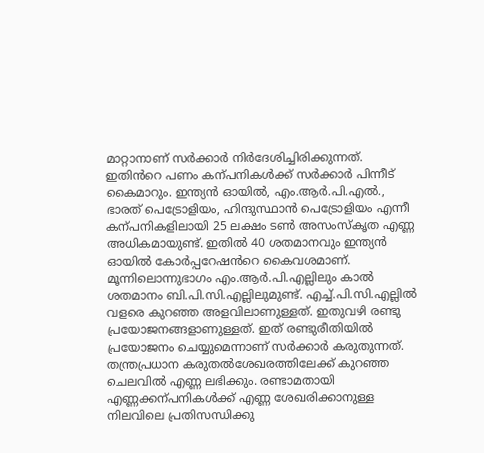മാറ്റാനാണ് സർക്കാർ നിർദേശിച്ചിരിക്കുന്നത്. ഇതിൻറെ പണം കന്പനികൾക്ക് സർക്കാർ പിന്നീട് കൈമാറും. ഇന്ത്യൻ ഓയിൽ, എം.ആർ.പി.എൽ., ഭാരത് പെട്രോളിയം, ഹിന്ദുസ്ഥാൻ പെട്രോളിയം എന്നീ കന്പനികളിലായി 25 ലക്ഷം ടൺ അസംസ്കൃത എണ്ണ അധികമായുണ്ട്. ഇതിൽ 40 ശതമാനവും ഇന്ത്യൻ ഓയിൽ കോർപ്പറേഷൻറെ കൈവശമാണ്. മൂന്നിലൊന്നുഭാഗം എം.ആർ.പി.എല്ലിലും കാൽ ശതമാനം ബി.പി.സി.എല്ലിലുമുണ്ട്. എച്ച്.പി.സി.എല്ലിൽ വളരെ കുറഞ്ഞ അളവിലാണുള്ളത്. ഇതുവഴി രണ്ടു പ്രയോജനങ്ങളാണുള്ളത്. ഇത് രണ്ടുരീതിയിൽ പ്രയോജനം ചെയ്യുമെന്നാണ് സർക്കാർ കരുതുന്നത്. തന്ത്രപ്രധാന കരുതൽശേഖരത്തിലേക്ക് കുറഞ്ഞ ചെലവിൽ എണ്ണ ലഭിക്കും. രണ്ടാമതായി എണ്ണക്കന്പനികൾക്ക് എണ്ണ ശേഖരിക്കാനുള്ള നിലവിലെ പ്രതിസന്ധിക്കു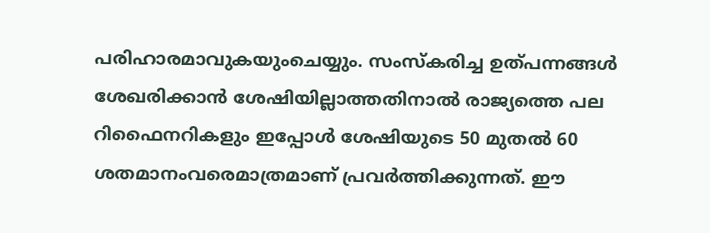പരിഹാരമാവുകയുംചെയ്യും. സംസ്കരിച്ച ഉത്പന്നങ്ങൾ ശേഖരിക്കാൻ ശേഷിയില്ലാത്തതിനാൽ രാജ്യത്തെ പല റിഫൈനറികളും ഇപ്പോൾ ശേഷിയുടെ 50 മുതൽ 60 ശതമാനംവരെമാത്രമാണ് പ്രവർത്തിക്കുന്നത്. ഈ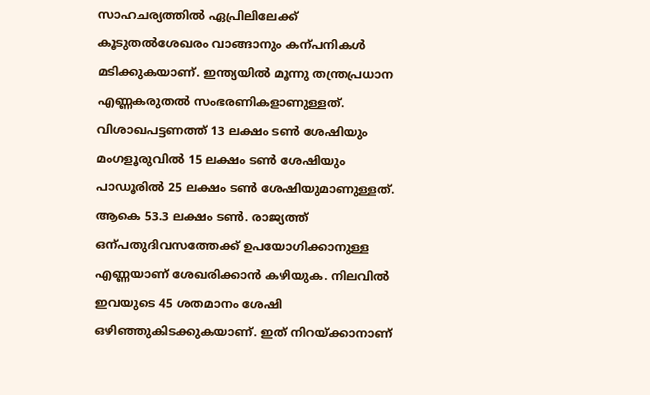സാഹചര്യത്തിൽ ഏപ്രിലിലേക്ക് കൂടുതൽശേഖരം വാങ്ങാനും കന്പനികൾ മടിക്കുകയാണ്. ഇന്ത്യയിൽ മൂന്നു തന്ത്രപ്രധാന എണ്ണകരുതൽ സംഭരണികളാണുള്ളത്. വിശാഖപട്ടണത്ത് 13 ലക്ഷം ടൺ ശേഷിയും മംഗളൂരുവിൽ 15 ലക്ഷം ടൺ ശേഷിയും പാഡൂരിൽ 25 ലക്ഷം ടൺ ശേഷിയുമാണുള്ളത്. ആകെ 53.3 ലക്ഷം ടൺ. രാജ്യത്ത് ഒന്പതുദിവസത്തേക്ക് ഉപയോഗിക്കാനുള്ള എണ്ണയാണ് ശേഖരിക്കാൻ കഴിയുക. നിലവിൽ ഇവയുടെ 45 ശതമാനം ശേഷി ഒഴിഞ്ഞുകിടക്കുകയാണ്. ഇത് നിറയ്ക്കാനാണ്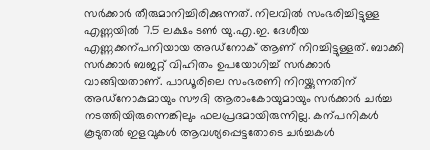സർക്കാർ തീരുമാനിച്ചിരിക്കുന്നത്. നിലവിൽ സംഭരിച്ചിട്ടുള്ള എണ്ണയിൽ 7.5 ലക്ഷം ടൺ യു.എ.ഇ. ദേശീയ എണ്ണക്കന്പനിയായ അഡ്നോക് ആണ് നിറച്ചിട്ടുള്ളത്. ബാക്കി സർക്കാർ ബജറ്റ് വിഹിതം ഉപയോഗിച്ച് സർക്കാർ വാങ്ങിയതാണ്. പാഡൂരിലെ സംഭരണി നിറയ്ക്കുന്നതിന് അഡ്നോകുമായും സൗദി ആരാംകോയുമായും സർക്കാർ ചർച്ച നടത്തിയിരുന്നെങ്കിലും ഫലപ്രദമായിരുന്നില്ല. കന്പനികൾ കൂടുതൽ ഇളവുകൾ ആവശ്യപ്പെട്ടതോടെ ചർച്ചകൾ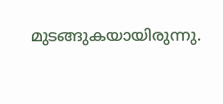മുടങ്ങുകയായിരുന്നു.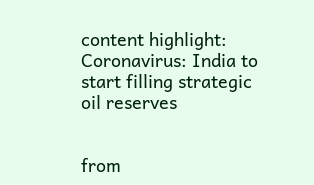content highlight: Coronavirus: India to start filling strategic oil reserves


from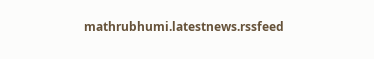mathrubhumi.latestnews.rssfeed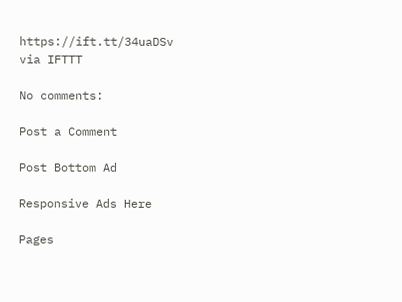https://ift.tt/34uaDSv
via IFTTT

No comments:

Post a Comment

Post Bottom Ad

Responsive Ads Here

Pages